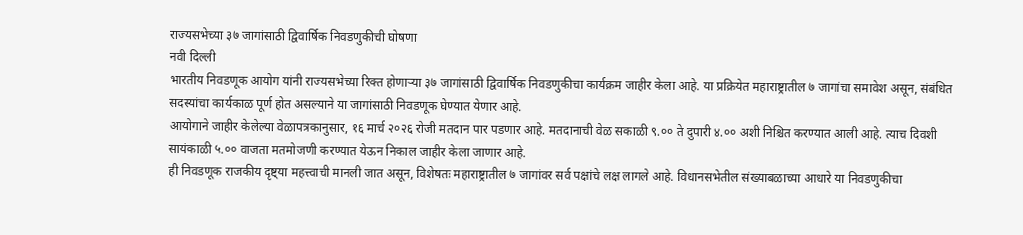राज्यसभेच्या ३७ जागांसाठी द्विवार्षिक निवडणुकीची घोषणा
नवी दिल्ली
भारतीय निवडणूक आयोग यांनी राज्यसभेच्या रिक्त होणाऱ्या ३७ जागांसाठी द्विवार्षिक निवडणुकीचा कार्यक्रम जाहीर केला आहे. या प्रक्रियेत महाराष्ट्रातील ७ जागांचा समावेश असून, संबंधित सदस्यांचा कार्यकाळ पूर्ण होत असल्याने या जागांसाठी निवडणूक घेण्यात येणार आहे.
आयोगाने जाहीर केलेल्या वेळापत्रकानुसार, १६ मार्च २०२६ रोजी मतदान पार पडणार आहे. मतदानाची वेळ सकाळी ९.०० ते दुपारी ४.०० अशी निश्चित करण्यात आली आहे. त्याच दिवशी सायंकाळी ५.०० वाजता मतमोजणी करण्यात येऊन निकाल जाहीर केला जाणार आहे.
ही निवडणूक राजकीय दृष्ट्या महत्त्वाची मानली जात असून, विशेषतः महाराष्ट्रातील ७ जागांवर सर्व पक्षांचे लक्ष लागले आहे. विधानसभेतील संख्याबळाच्या आधारे या निवडणुकीचा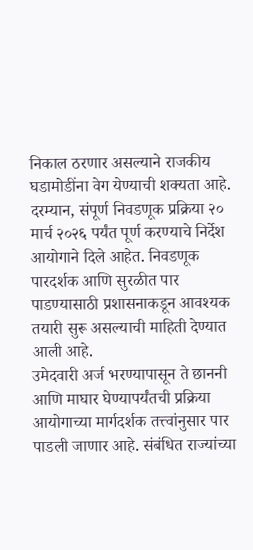निकाल ठरणार असल्याने राजकीय घडामोडींना वेग येण्याची शक्यता आहे.
दरम्यान, संपूर्ण निवडणूक प्रक्रिया २० मार्च २०२६ पर्यंत पूर्ण करण्याचे निर्देश आयोगाने दिले आहेत. निवडणूक पारदर्शक आणि सुरळीत पार पाडण्यासाठी प्रशासनाकडून आवश्यक तयारी सुरू असल्याची माहिती देण्यात आली आहे.
उमेदवारी अर्ज भरण्यापासून ते छाननी आणि माघार घेण्यापर्यंतची प्रक्रिया आयोगाच्या मार्गदर्शक तत्त्वांनुसार पार पाडली जाणार आहे. संबंधित राज्यांच्या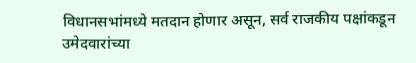विधानसभांमध्ये मतदान होणार असून, सर्व राजकीय पक्षांकडून उमेदवारांच्या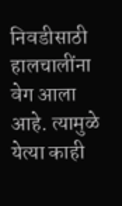निवडीसाठी हालचालींना वेग आला आहे. त्यामुळे येत्या काही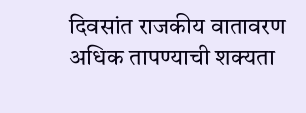दिवसांत राजकीय वातावरण अधिक तापण्याची शक्यता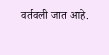वर्तवली जात आहे.